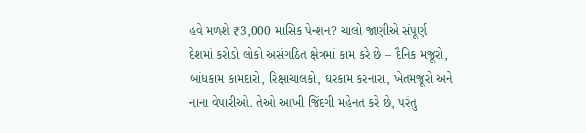હવે મળશે ₹3,000 માસિક પેન્શન? ચાલો જાણીએ સંપૂર્ણ
દેશમાં કરોડો લોકો અસંગઠિત ક્ષેત્રમાં કામ કરે છે – દૈનિક મજૂરો, બાંધકામ કામદારો, રિક્ષાચાલકો, ઘરકામ કરનારા, ખેતમજૂરો અને નાના વેપારીઓ. તેઓ આખી જિંદગી મહેનત કરે છે, પરંતુ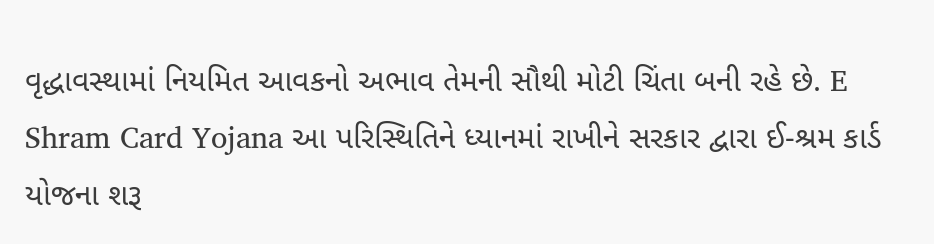વૃદ્ધાવસ્થામાં નિયમિત આવકનો અભાવ તેમની સૌથી મોટી ચિંતા બની રહે છે. E Shram Card Yojana આ પરિસ્થિતિને ધ્યાનમાં રાખીને સરકાર દ્વારા ઈ-શ્રમ કાર્ડ યોજના શરૂ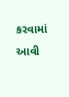કરવામાં આવી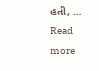હતી, … Read more